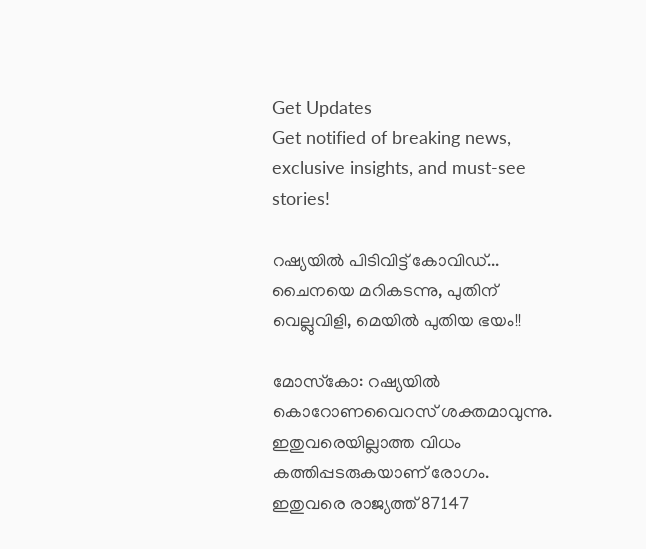Get Updates
Get notified of breaking news, exclusive insights, and must-see stories!

റഷ്യയില്‍ പിടിവിട്ട് കോവിഡ്... ചൈനയെ മറികടന്നു, പുതിന് വെല്ലുവിളി, മെയില്‍ പുതിയ ഭയം!!

മോസ്‌കോ: റഷ്യയില്‍ കൊറോണവൈറസ് ശക്തമാവുന്നു. ഇതുവരെയില്ലാത്ത വിധം കത്തിപ്പടരുകയാണ് രോഗം. ഇതുവരെ രാജ്യത്ത് 87147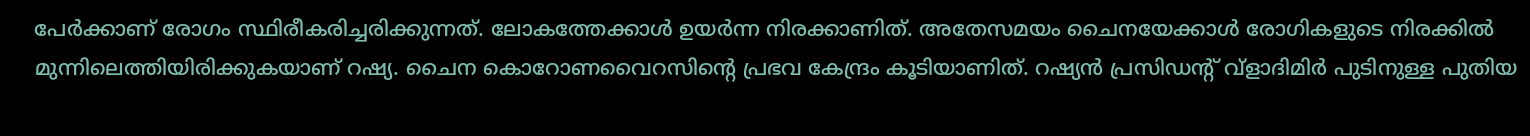പേര്‍ക്കാണ് രോഗം സ്ഥിരീകരിച്ചരിക്കുന്നത്. ലോകത്തേക്കാള്‍ ഉയര്‍ന്ന നിരക്കാണിത്. അതേസമയം ചൈനയേക്കാള്‍ രോഗികളുടെ നിരക്കില്‍ മുന്നിലെത്തിയിരിക്കുകയാണ് റഷ്യ. ചൈന കൊറോണവൈറസിന്റെ പ്രഭവ കേന്ദ്രം കൂടിയാണിത്. റഷ്യന്‍ പ്രസിഡന്റ് വ്‌ളാദിമിര്‍ പുടിനുള്ള പുതിയ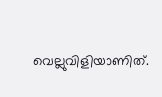വെല്ലുവിളിയാണിത്.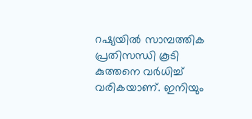റഷ്യയില്‍ സാമ്പത്തിക പ്രതിസന്ധി കൂടി കുത്തനെ വര്‍ധിച്ച് വരികയാണ്. ഇനിയും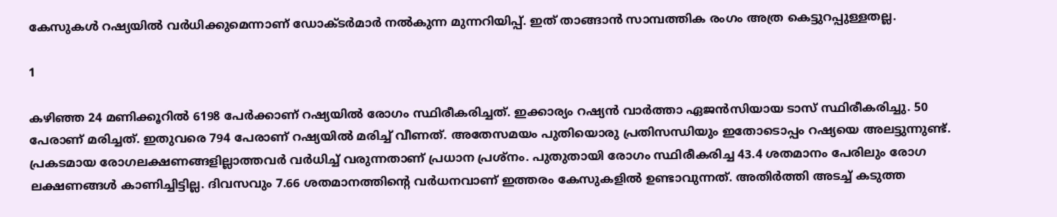കേസുകള്‍ റഷ്യയില്‍ വര്‍ധിക്കുമെന്നാണ് ഡോക്ടര്‍മാര്‍ നല്‍കുന്ന മുന്നറിയിപ്പ്. ഇത് താങ്ങാന്‍ സാമ്പത്തിക രംഗം അത്ര കെട്ടുറപ്പുള്ളതല്ല.

1

കഴിഞ്ഞ 24 മണിക്കൂറില്‍ 6198 പേര്‍ക്കാണ് റഷ്യയില്‍ രോഗം സ്ഥിരീകരിച്ചത്. ഇക്കാര്യം റഷ്യന്‍ വാര്‍ത്താ ഏജന്‍സിയായ ടാസ് സ്ഥിരീകരിച്ചു. 50 പേരാണ് മരിച്ചത്. ഇതുവരെ 794 പേരാണ് റഷ്യയില്‍ മരിച്ച് വീണത്. അതേസമയം പുതിയൊരു പ്രതിസന്ധിയും ഇതോടൊപ്പം റഷ്യയെ അലട്ടുന്നുണ്ട്. പ്രകടമായ രോഗലക്ഷണങ്ങളില്ലാത്തവര്‍ വര്‍ധിച്ച് വരുന്നതാണ് പ്രധാന പ്രശ്‌നം. പുതുതായി രോഗം സ്ഥിരീകരിച്ച 43.4 ശതമാനം പേരിലും രോഗ ലക്ഷണങ്ങള്‍ കാണിച്ചിട്ടില്ല. ദിവസവും 7.66 ശതമാനത്തിന്റെ വര്‍ധനവാണ് ഇത്തരം കേസുകളില്‍ ഉണ്ടാവുന്നത്. അതിര്‍ത്തി അടച്ച് കടുത്ത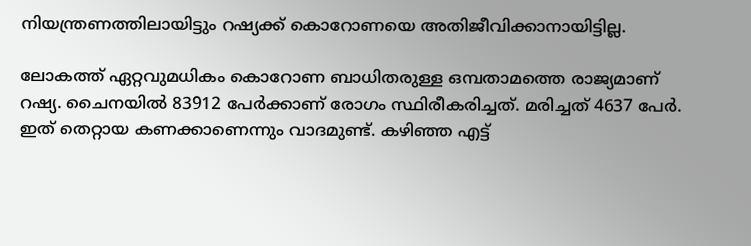നിയന്ത്രണത്തിലായിട്ടും റഷ്യക്ക് കൊറോണയെ അതിജീവിക്കാനായിട്ടില്ല.

ലോകത്ത് ഏറ്റവുമധികം കൊറോണ ബാധിതരുള്ള ഒമ്പതാമത്തെ രാജ്യമാണ് റഷ്യ. ചൈനയില്‍ 83912 പേര്‍ക്കാണ് രോഗം സ്ഥിരീകരിച്ചത്. മരിച്ചത് 4637 പേര്‍. ഇത് തെറ്റായ കണക്കാണെന്നും വാദമുണ്ട്. കഴിഞ്ഞ എട്ട്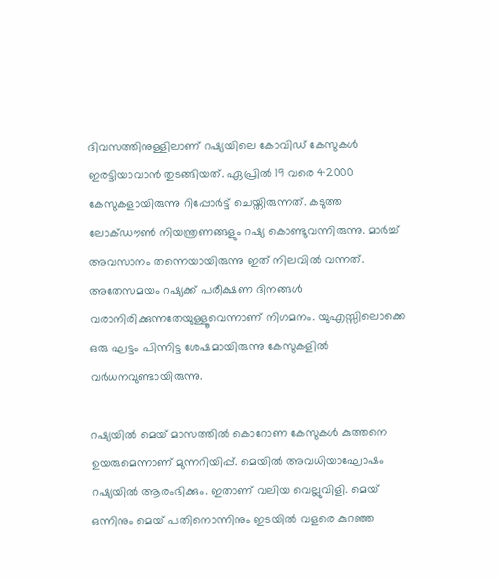ദിവസത്തിനുള്ളിലാണ് റഷ്യയിലെ കോവിഡ് കേസുകള്‍ ഇരട്ടിയാവാന്‍ തുടങ്ങിയത്. ഏപ്രില്‍ 19 വരെ 42000 കേസുകളായിരുന്നു റിപ്പോര്‍ട്ട് ചെയ്തിരുന്നത്. കടുത്ത ലോക്ഡൗണ്‍ നിയന്ത്രണങ്ങളും റഷ്യ കൊണ്ടുവന്നിരുന്നു. മാര്‍ച്ച് അവസാനം തന്നെയായിരുന്നു ഇത് നിലവില്‍ വന്നത്. അതേസമയം റഷ്യക്ക് പരീക്ഷണ ദിനങ്ങള്‍ വരാനിരിക്കുന്നതേയുള്ളൂവെന്നാണ് നിഗമനം. യുഎസ്സിലൊക്കെ ഒരു ഘട്ടം പിന്നിട്ട ശേഷമായിരുന്നു കേസുകളില്‍ വര്‍ധനവുണ്ടായിരുന്നു.

റഷ്യയില്‍ മെയ് മാസത്തില്‍ കൊറോണ കേസുകള്‍ കുത്തനെ ഉയരുമെന്നാണ് മുന്നറിയിപ്പ്. മെയില്‍ അവധിയാഘോഷം റഷ്യയില്‍ ആരംഭിക്കും. ഇതാണ് വലിയ വെല്ലുവിളി. മെയ് ഒന്നിനും മെയ് പതിനൊന്നിനും ഇടയില്‍ വളരെ കുറഞ്ഞ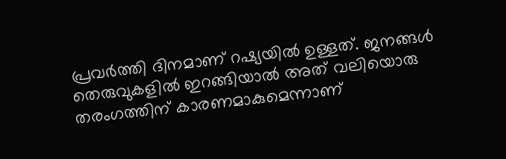പ്രവര്‍ത്തി ദിനമാണ് റഷ്യയില്‍ ഉള്ളത്. ജനങ്ങള്‍ തെരുവുകളില്‍ ഇറങ്ങിയാല്‍ അത് വലിയൊരു തരംഗത്തിന് കാരണമാകുമെന്നാണ്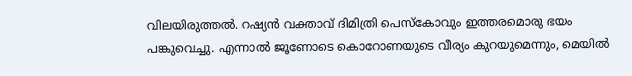വിലയിരുത്തല്‍. റഷ്യന്‍ വക്താവ് ദിമിത്രി പെസ്‌കോവും ഇത്തരമൊരു ഭയം പങ്കുവെച്ചു. എന്നാല്‍ ജൂണോടെ കൊറോണയുടെ വീര്യം കുറയുമെന്നും, മെയില്‍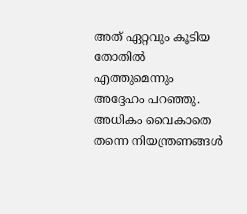അത് ഏറ്റവും കൂടിയ തോതില്‍ എത്തുമെന്നും അദ്ദേഹം പറഞ്ഞു. അധികം വൈകാതെ തന്നെ നിയന്ത്രണങ്ങള്‍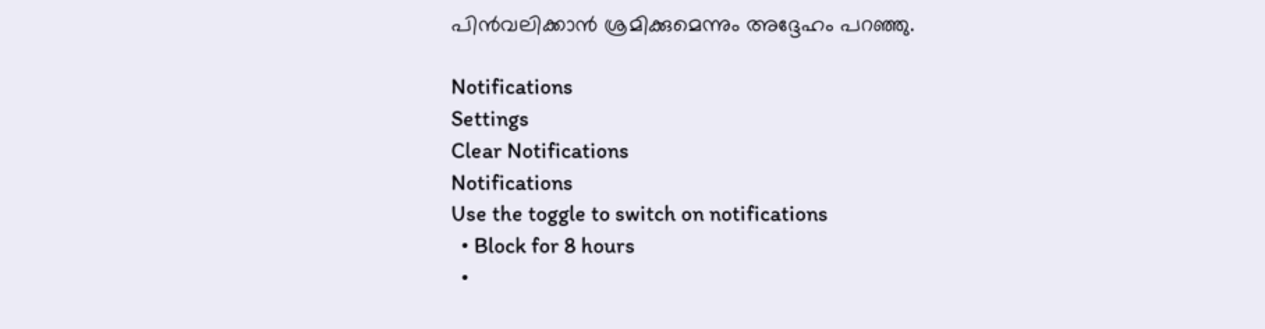പിന്‍വലിക്കാന്‍ ശ്രമിക്കുമെന്നും അദ്ദേഹം പറഞ്ഞു.

Notifications
Settings
Clear Notifications
Notifications
Use the toggle to switch on notifications
  • Block for 8 hours
  •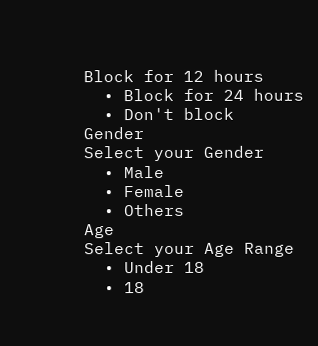Block for 12 hours
  • Block for 24 hours
  • Don't block
Gender
Select your Gender
  • Male
  • Female
  • Others
Age
Select your Age Range
  • Under 18
  • 18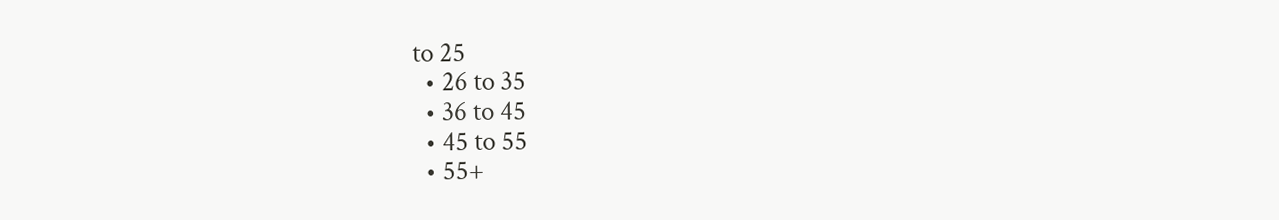to 25
  • 26 to 35
  • 36 to 45
  • 45 to 55
  • 55+